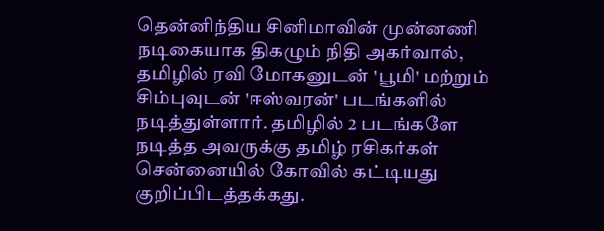தென்னிந்திய சினிமாவின் முன்னணி நடிகையாக திகழும் நிதி அகர்வால், தமிழில் ரவி மோகனுடன் 'பூமி' மற்றும் சிம்புவுடன் 'ஈஸ்வரன்' படங்களில் நடித்துள்ளார். தமிழில் 2 படங்களே நடித்த அவருக்கு தமிழ் ரசிகர்கள் சென்னையில் கோவில் கட்டியது குறிப்பிடத்தக்கது.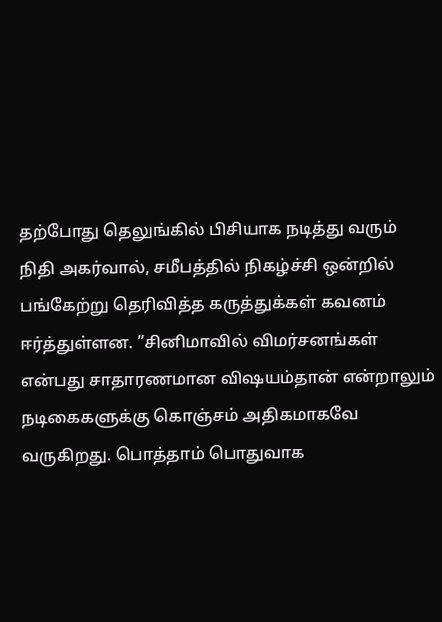தற்போது தெலுங்கில் பிசியாக நடித்து வரும் நிதி அகர்வால், சமீபத்தில் நிகழ்ச்சி ஒன்றில் பங்கேற்று தெரிவித்த கருத்துக்கள் கவனம் ஈர்த்துள்ளன. ”சினிமாவில் விமர்சனங்கள் என்பது சாதாரணமான விஷயம்தான் என்றாலும் நடிகைகளுக்கு கொஞ்சம் அதிகமாகவே வருகிறது. பொத்தாம் பொதுவாக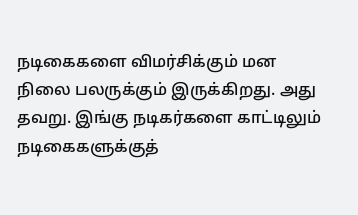நடிகைகளை விமர்சிக்கும் மன நிலை பலருக்கும் இருக்கிறது. அது தவறு. இங்கு நடிகர்களை காட்டிலும் நடிகைகளுக்குத்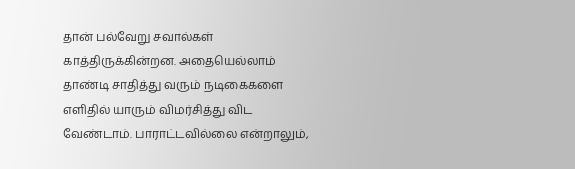தான் பல்வேறு சவால்கள் காத்திருக்கின்றன. அதையெல்லாம் தாண்டி சாதித்து வரும் நடிகைகளை எளிதில் யாரும் விமர்சித்து விட வேண்டாம். பாராட்டவில்லை என்றாலும்,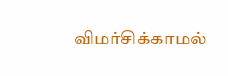விமர்சிக்காமல்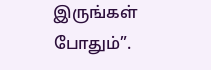இருங்கள் போதும்”.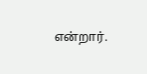என்றார்.